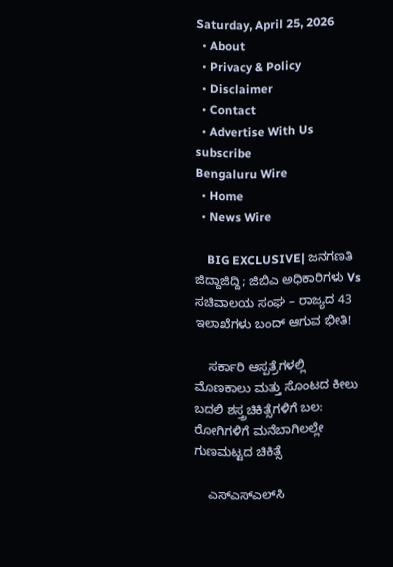Saturday, April 25, 2026
  • About
  • Privacy & Policy
  • Disclaimer
  • Contact
  • Advertise With Us
subscribe
Bengaluru Wire
  • Home
  • News Wire

    BIG EXCLUSIVE| ಜನಗಣತಿ ಜಿದ್ದಾಜಿದ್ದಿ; ಜಿಬಿಎ ಅಧಿಕಾರಿಗಳು Vs ಸಚಿವಾಲಯ ಸಂಘ – ರಾಜ್ಯದ 43 ಇಲಾಖೆಗಳು ಬಂದ್ ಆಗುವ ಭೀತಿ!

    ಸರ್ಕಾರಿ ಆಸ್ಪತ್ರೆಗಳಲ್ಲಿ ಮೊಣಕಾಲು ಮತ್ತು ಸೊಂಟದ ಕೀಲು ಬದಲಿ ಶಸ್ತ್ರಚಿಕಿತ್ಸೆಗಳಿಗೆ ಬಲ: ರೋಗಿಗಳಿಗೆ ಮನೆಬಾಗಿಲಲ್ಲೇ ಗುಣಮಟ್ಟದ ಚಿಕಿತ್ಸೆ

    ಎಸ್‌ಎಸ್‌ಎಲ್‌ಸಿ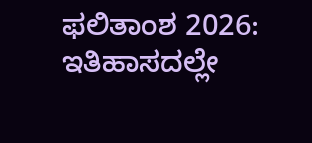ಫಲಿತಾಂಶ 2026: ಇತಿಹಾಸದಲ್ಲೇ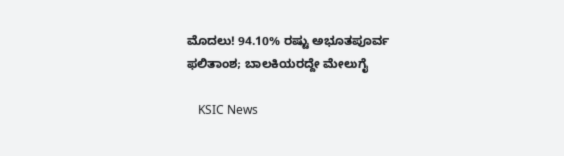ಮೊದಲು! 94.10% ರಷ್ಟು ಅಭೂತಪೂರ್ವ ಫಲಿತಾಂಶ; ಬಾಲಕಿಯರದ್ದೇ ಮೇಲುಗೈ

    KSIC News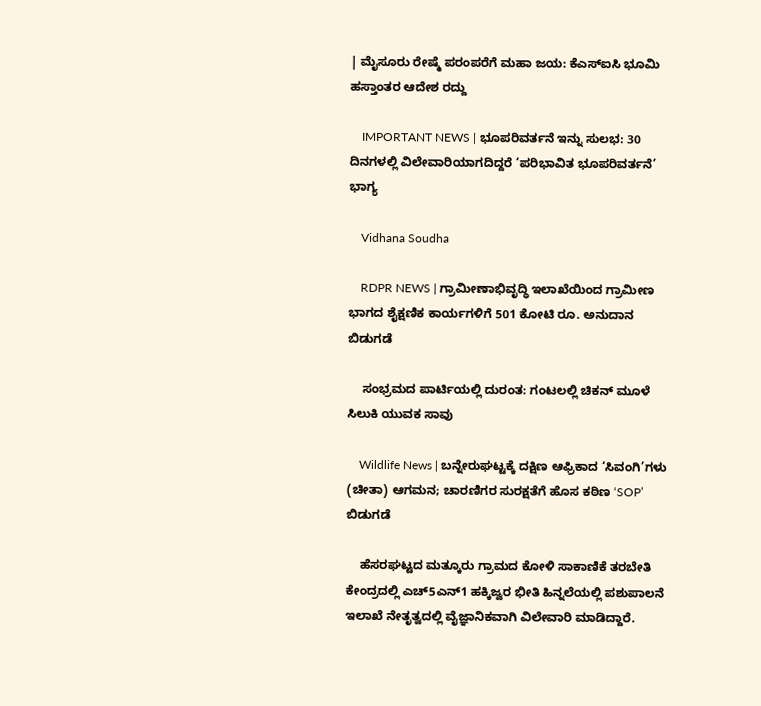| ಮೈಸೂರು ರೇಷ್ಮೆ ಪರಂಪರೆಗೆ ಮಹಾ ಜಯ: ಕೆಎಸ್‌ಐಸಿ ಭೂಮಿ ಹಸ್ತಾಂತರ ಆದೇಶ ರದ್ದು

    IMPORTANT NEWS | ಭೂಪರಿವರ್ತನೆ ಇನ್ನು ಸುಲಭ: 30 ದಿನಗಳಲ್ಲಿ ವಿಲೇವಾರಿಯಾಗದಿದ್ದರೆ ‘ಪರಿಭಾವಿತ ಭೂಪರಿವರ್ತನೆ’  ಭಾಗ್ಯ

    Vidhana Soudha

    RDPR NEWS | ಗ್ರಾಮೀಣಾಭಿವೃದ್ಧಿ ಇಲಾಖೆಯಿಂದ ಗ್ರಾಮೀಣ ಭಾಗದ ಶೈಕ್ಷಣಿಕ ಕಾರ್ಯಗಳಿಗೆ‌ 501 ಕೋಟಿ ರೂ. ಅನುದಾನ ಬಿಡುಗಡೆ

    ಸಂಭ್ರಮದ ಪಾರ್ಟಿಯಲ್ಲಿ ದುರಂತ: ಗಂಟಲಲ್ಲಿ ಚಿಕನ್ ಮೂಳೆ ಸಿಲುಕಿ ಯುವಕ ಸಾವು

    Wildlife News | ಬನ್ನೇರುಘಟ್ಟಕ್ಕೆ ದಕ್ಷಿಣ ಆಫ್ರಿಕಾದ ‘ಸಿವಂಗಿ’ಗಳು (ಚೀತಾ) ಆಗಮನ; ಚಾರಣಿಗರ ಸುರಕ್ಷತೆಗೆ ಹೊಸ ಕಠಿಣ ‘SOP’ ಬಿಡುಗಡೆ

    ಹೆಸರಘಟ್ಟದ ಮತ್ಕೂರು ಗ್ರಾಮದ ಕೋಳಿ ಸಾಕಾಣಿಕೆ ತರಬೇತಿ ಕೇಂದ್ರದಲ್ಲಿ ಎಚ್5ಎನ್1 ಹಕ್ಕಿಜ್ವರ ಭೀತಿ ಹಿನ್ನಲೆಯಲ್ಲಿ ಪಶುಪಾಲನೆ ಇಲಾಖೆ ನೇತೃತ್ವದಲ್ಲಿ ವೈಜ್ಞಾನಿಕವಾಗಿ ವಿಲೇವಾರಿ ಮಾಡಿದ್ದಾರೆ.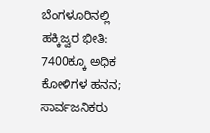ಬೆಂಗಳೂರಿನಲ್ಲಿ ಹಕ್ಕಿಜ್ವರ ಭೀತಿ: 7400ಕ್ಕೂ ಅಧಿಕ ಕೋಳಿಗಳ ಹನನ; ಸಾರ್ವಜನಿಕರು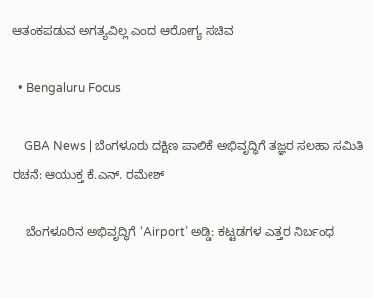ಆತಂಕಪಡುವ ಅಗತ್ಯವಿಲ್ಲ ಎಂದ ಆರೋಗ್ಯ ಸಚಿವ

  • Bengaluru Focus

    GBA News | ಬೆಂಗಳೂರು ದಕ್ಷಿಣ ಪಾಲಿಕೆ ಅಭಿವೃದ್ಧಿಗೆ ತಜ್ಞರ ಸಲಹಾ ಸಮಿತಿ ರಚನೆ: ಆಯುಕ್ತ ಕೆ.ಎನ್. ರಮೇಶ್

    ಬೆಂಗಳೂರಿನ ಅಭಿವೃದ್ಧಿಗೆ ‘Airport’ ಅಡ್ಡಿ: ಕಟ್ಟಡಗಳ ಎತ್ತರ ನಿರ್ಬಂಧ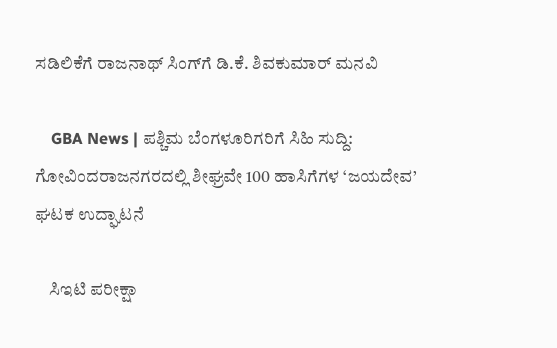ಸಡಿಲಿಕೆಗೆ ರಾಜನಾಥ್ ಸಿಂಗ್‌ಗೆ ಡಿ.ಕೆ. ಶಿವಕುಮಾರ್ ಮನವಿ

    GBA News | ಪಶ್ಚಿಮ ಬೆಂಗಳೂರಿಗರಿಗೆ ಸಿಹಿ ಸುದ್ದಿ: ಗೋವಿಂದರಾಜನಗರದಲ್ಲಿ ಶೀಘ್ರವೇ 100 ಹಾಸಿಗೆಗಳ ‘ಜಯದೇವ’ ಘಟಕ ಉದ್ಘಾಟನೆ

    ಸಿಇಟಿ ಪರೀಕ್ಷಾ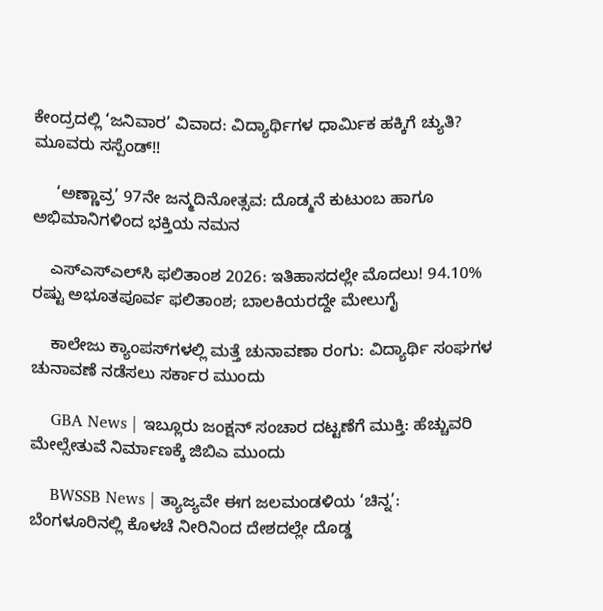ಕೇಂದ್ರದಲ್ಲಿ ‘ಜನಿವಾರ’ ವಿವಾದ: ವಿದ್ಯಾರ್ಥಿಗಳ ಧಾರ್ಮಿಕ ಹಕ್ಕಿಗೆ ಚ್ಯುತಿ? ಮೂವರು ಸಸ್ಪೆಂಡ್!!

     ‘ಅಣ್ಣಾವ್ರ’ 97ನೇ ಜನ್ಮದಿನೋತ್ಸವ: ದೊಡ್ಮನೆ ಕುಟುಂಬ ಹಾಗೂ ಅಭಿಮಾನಿಗಳಿಂದ ಭಕ್ತಿಯ ನಮನ

    ಎಸ್‌ಎಸ್‌ಎಲ್‌ಸಿ ಫಲಿತಾಂಶ 2026: ಇತಿಹಾಸದಲ್ಲೇ ಮೊದಲು! 94.10% ರಷ್ಟು ಅಭೂತಪೂರ್ವ ಫಲಿತಾಂಶ; ಬಾಲಕಿಯರದ್ದೇ ಮೇಲುಗೈ

    ಕಾಲೇಜು ಕ್ಯಾಂಪಸ್‌ಗಳಲ್ಲಿ ಮತ್ತೆ ಚುನಾವಣಾ ರಂಗು: ವಿದ್ಯಾರ್ಥಿ ಸಂಘಗಳ ಚುನಾವಣೆ ನಡೆಸಲು ಸರ್ಕಾರ ಮುಂದು

    GBA News | ಇಬ್ಲೂರು ಜಂಕ್ಷನ್ ಸಂಚಾರ ದಟ್ಟಣೆಗೆ ಮುಕ್ತಿ: ಹೆಚ್ಚುವರಿ ಮೇಲ್ಸೇತುವೆ ನಿರ್ಮಾಣಕ್ಕೆ ಜಿಬಿಎ ಮುಂದು

    BWSSB News | ತ್ಯಾಜ್ಯವೇ ಈಗ ಜಲಮಂಡಳಿಯ ‘ಚಿನ್ನ’: ಬೆಂಗಳೂರಿನಲ್ಲಿ ಕೊಳಚೆ ನೀರಿನಿಂದ ದೇಶದಲ್ಲೇ ದೊಡ್ಡ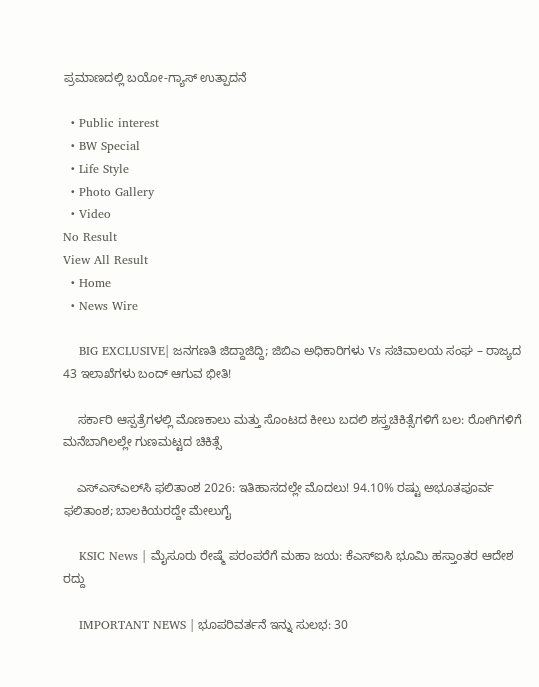ಪ್ರಮಾಣದಲ್ಲಿ ಬಯೋ-ಗ್ಯಾಸ್ ಉತ್ಪಾದನೆ

  • Public interest
  • BW Special
  • Life Style
  • Photo Gallery
  • Video
No Result
View All Result
  • Home
  • News Wire

    BIG EXCLUSIVE| ಜನಗಣತಿ ಜಿದ್ದಾಜಿದ್ದಿ; ಜಿಬಿಎ ಅಧಿಕಾರಿಗಳು Vs ಸಚಿವಾಲಯ ಸಂಘ – ರಾಜ್ಯದ 43 ಇಲಾಖೆಗಳು ಬಂದ್ ಆಗುವ ಭೀತಿ!

    ಸರ್ಕಾರಿ ಆಸ್ಪತ್ರೆಗಳಲ್ಲಿ ಮೊಣಕಾಲು ಮತ್ತು ಸೊಂಟದ ಕೀಲು ಬದಲಿ ಶಸ್ತ್ರಚಿಕಿತ್ಸೆಗಳಿಗೆ ಬಲ: ರೋಗಿಗಳಿಗೆ ಮನೆಬಾಗಿಲಲ್ಲೇ ಗುಣಮಟ್ಟದ ಚಿಕಿತ್ಸೆ

    ಎಸ್‌ಎಸ್‌ಎಲ್‌ಸಿ ಫಲಿತಾಂಶ 2026: ಇತಿಹಾಸದಲ್ಲೇ ಮೊದಲು! 94.10% ರಷ್ಟು ಅಭೂತಪೂರ್ವ ಫಲಿತಾಂಶ; ಬಾಲಕಿಯರದ್ದೇ ಮೇಲುಗೈ

    KSIC News | ಮೈಸೂರು ರೇಷ್ಮೆ ಪರಂಪರೆಗೆ ಮಹಾ ಜಯ: ಕೆಎಸ್‌ಐಸಿ ಭೂಮಿ ಹಸ್ತಾಂತರ ಆದೇಶ ರದ್ದು

    IMPORTANT NEWS | ಭೂಪರಿವರ್ತನೆ ಇನ್ನು ಸುಲಭ: 30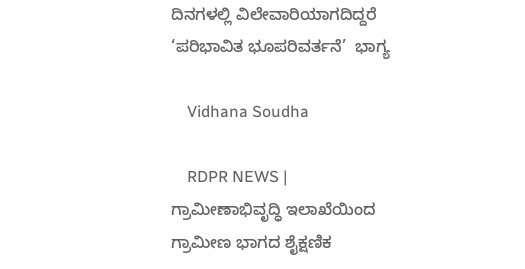ದಿನಗಳಲ್ಲಿ ವಿಲೇವಾರಿಯಾಗದಿದ್ದರೆ ‘ಪರಿಭಾವಿತ ಭೂಪರಿವರ್ತನೆ’  ಭಾಗ್ಯ

    Vidhana Soudha

    RDPR NEWS | ಗ್ರಾಮೀಣಾಭಿವೃದ್ಧಿ ಇಲಾಖೆಯಿಂದ ಗ್ರಾಮೀಣ ಭಾಗದ ಶೈಕ್ಷಣಿಕ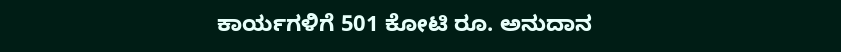ಕಾರ್ಯಗಳಿಗೆ‌ 501 ಕೋಟಿ ರೂ. ಅನುದಾನ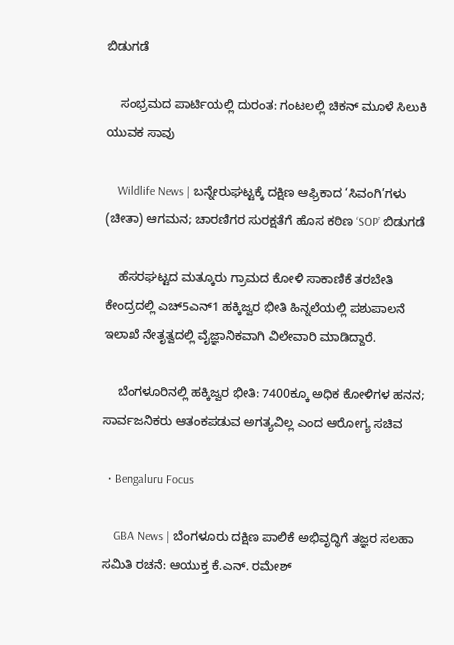ಬಿಡುಗಡೆ

    ಸಂಭ್ರಮದ ಪಾರ್ಟಿಯಲ್ಲಿ ದುರಂತ: ಗಂಟಲಲ್ಲಿ ಚಿಕನ್ ಮೂಳೆ ಸಿಲುಕಿ ಯುವಕ ಸಾವು

    Wildlife News | ಬನ್ನೇರುಘಟ್ಟಕ್ಕೆ ದಕ್ಷಿಣ ಆಫ್ರಿಕಾದ ‘ಸಿವಂಗಿ’ಗಳು (ಚೀತಾ) ಆಗಮನ; ಚಾರಣಿಗರ ಸುರಕ್ಷತೆಗೆ ಹೊಸ ಕಠಿಣ ‘SOP’ ಬಿಡುಗಡೆ

    ಹೆಸರಘಟ್ಟದ ಮತ್ಕೂರು ಗ್ರಾಮದ ಕೋಳಿ ಸಾಕಾಣಿಕೆ ತರಬೇತಿ ಕೇಂದ್ರದಲ್ಲಿ ಎಚ್5ಎನ್1 ಹಕ್ಕಿಜ್ವರ ಭೀತಿ ಹಿನ್ನಲೆಯಲ್ಲಿ ಪಶುಪಾಲನೆ ಇಲಾಖೆ ನೇತೃತ್ವದಲ್ಲಿ ವೈಜ್ಞಾನಿಕವಾಗಿ ವಿಲೇವಾರಿ ಮಾಡಿದ್ದಾರೆ.

    ಬೆಂಗಳೂರಿನಲ್ಲಿ ಹಕ್ಕಿಜ್ವರ ಭೀತಿ: 7400ಕ್ಕೂ ಅಧಿಕ ಕೋಳಿಗಳ ಹನನ; ಸಾರ್ವಜನಿಕರು ಆತಂಕಪಡುವ ಅಗತ್ಯವಿಲ್ಲ ಎಂದ ಆರೋಗ್ಯ ಸಚಿವ

  • Bengaluru Focus

    GBA News | ಬೆಂಗಳೂರು ದಕ್ಷಿಣ ಪಾಲಿಕೆ ಅಭಿವೃದ್ಧಿಗೆ ತಜ್ಞರ ಸಲಹಾ ಸಮಿತಿ ರಚನೆ: ಆಯುಕ್ತ ಕೆ.ಎನ್. ರಮೇಶ್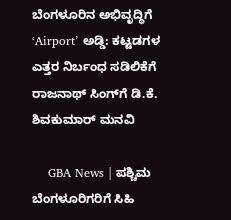ಬೆಂಗಳೂರಿನ ಅಭಿವೃದ್ಧಿಗೆ ‘Airport’ ಅಡ್ಡಿ: ಕಟ್ಟಡಗಳ ಎತ್ತರ ನಿರ್ಬಂಧ ಸಡಿಲಿಕೆಗೆ ರಾಜನಾಥ್ ಸಿಂಗ್‌ಗೆ ಡಿ.ಕೆ. ಶಿವಕುಮಾರ್ ಮನವಿ

    GBA News | ಪಶ್ಚಿಮ ಬೆಂಗಳೂರಿಗರಿಗೆ ಸಿಹಿ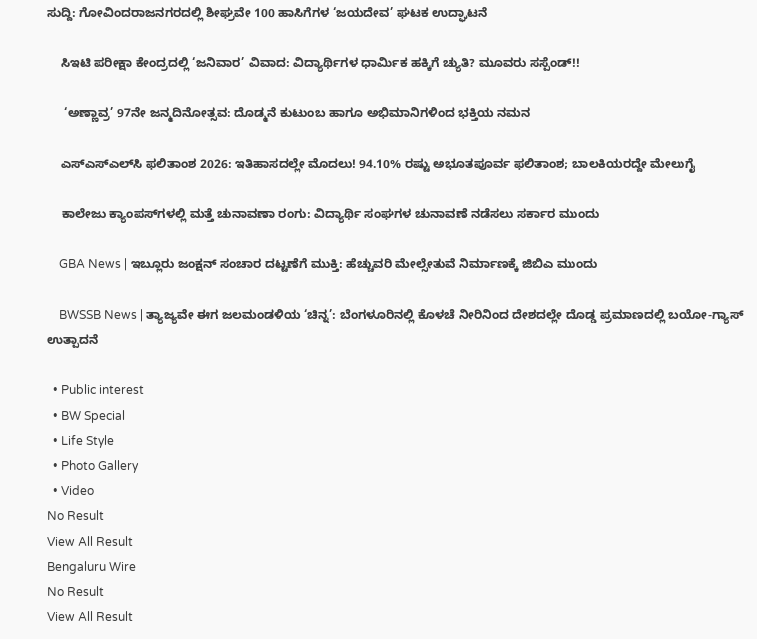ಸುದ್ದಿ: ಗೋವಿಂದರಾಜನಗರದಲ್ಲಿ ಶೀಘ್ರವೇ 100 ಹಾಸಿಗೆಗಳ ‘ಜಯದೇವ’ ಘಟಕ ಉದ್ಘಾಟನೆ

    ಸಿಇಟಿ ಪರೀಕ್ಷಾ ಕೇಂದ್ರದಲ್ಲಿ ‘ಜನಿವಾರ’ ವಿವಾದ: ವಿದ್ಯಾರ್ಥಿಗಳ ಧಾರ್ಮಿಕ ಹಕ್ಕಿಗೆ ಚ್ಯುತಿ? ಮೂವರು ಸಸ್ಪೆಂಡ್!!

     ‘ಅಣ್ಣಾವ್ರ’ 97ನೇ ಜನ್ಮದಿನೋತ್ಸವ: ದೊಡ್ಮನೆ ಕುಟುಂಬ ಹಾಗೂ ಅಭಿಮಾನಿಗಳಿಂದ ಭಕ್ತಿಯ ನಮನ

    ಎಸ್‌ಎಸ್‌ಎಲ್‌ಸಿ ಫಲಿತಾಂಶ 2026: ಇತಿಹಾಸದಲ್ಲೇ ಮೊದಲು! 94.10% ರಷ್ಟು ಅಭೂತಪೂರ್ವ ಫಲಿತಾಂಶ; ಬಾಲಕಿಯರದ್ದೇ ಮೇಲುಗೈ

    ಕಾಲೇಜು ಕ್ಯಾಂಪಸ್‌ಗಳಲ್ಲಿ ಮತ್ತೆ ಚುನಾವಣಾ ರಂಗು: ವಿದ್ಯಾರ್ಥಿ ಸಂಘಗಳ ಚುನಾವಣೆ ನಡೆಸಲು ಸರ್ಕಾರ ಮುಂದು

    GBA News | ಇಬ್ಲೂರು ಜಂಕ್ಷನ್ ಸಂಚಾರ ದಟ್ಟಣೆಗೆ ಮುಕ್ತಿ: ಹೆಚ್ಚುವರಿ ಮೇಲ್ಸೇತುವೆ ನಿರ್ಮಾಣಕ್ಕೆ ಜಿಬಿಎ ಮುಂದು

    BWSSB News | ತ್ಯಾಜ್ಯವೇ ಈಗ ಜಲಮಂಡಳಿಯ ‘ಚಿನ್ನ’: ಬೆಂಗಳೂರಿನಲ್ಲಿ ಕೊಳಚೆ ನೀರಿನಿಂದ ದೇಶದಲ್ಲೇ ದೊಡ್ಡ ಪ್ರಮಾಣದಲ್ಲಿ ಬಯೋ-ಗ್ಯಾಸ್ ಉತ್ಪಾದನೆ

  • Public interest
  • BW Special
  • Life Style
  • Photo Gallery
  • Video
No Result
View All Result
Bengaluru Wire
No Result
View All Result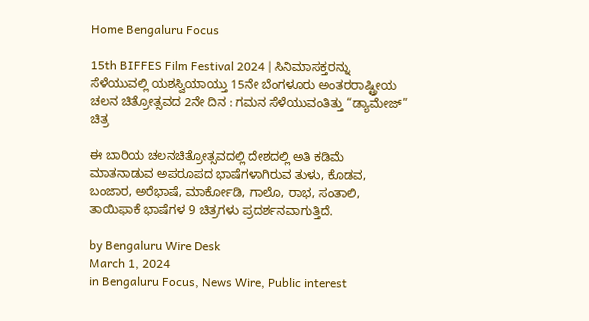Home Bengaluru Focus

15th BIFFES Film Festival 2024 | ಸಿನಿಮಾಸಕ್ತರನ್ನು ಸೆಳೆಯುವಲ್ಲಿ ಯಶಸ್ವಿಯಾಯ್ತು 15ನೇ ಬೆಂಗಳೂರು ಅಂತರರಾಷ್ಟ್ರೀಯ ಚಲನ ಚಿತ್ರೋತ್ಸವದ 2ನೇ ದಿನ : ಗಮನ ಸೆಳೆಯುವಂತಿತ್ತು “ಡ್ಯಾಮೇಜ್”  ಚಿತ್ರ

ಈ ಬಾರಿಯ ಚಲನಚಿತ್ರೋತ್ಸವದಲ್ಲಿ ದೇಶದಲ್ಲಿ ಅತಿ ಕಡಿಮೆ ಮಾತನಾಡುವ ಅಪರೂಪದ ಭಾಷೆಗಳಾಗಿರುವ ತುಳು, ಕೊಡವ, ಬಂಜಾರ, ಅರೆಭಾಷೆ, ಮಾರ್ಕೋಡಿ, ಗಾಲೊ, ರಾಭ, ಸಂತಾಲಿ, ತಾಯಿಫಾಕೆ ಭಾಷೆಗಳ 9 ಚಿತ್ರಗಳು ಪ್ರದರ್ಶನವಾಗುತ್ತಿದೆ.

by Bengaluru Wire Desk
March 1, 2024
in Bengaluru Focus, News Wire, Public interest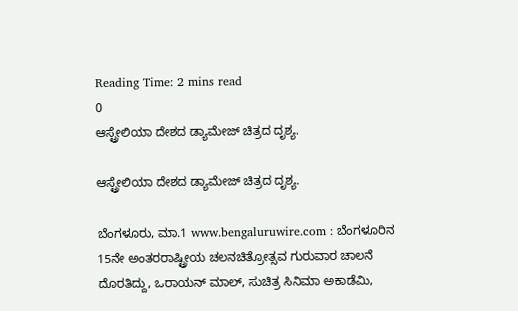Reading Time: 2 mins read
0
ಆಸ್ಟ್ರೇಲಿಯಾ ದೇಶದ ಡ್ಯಾಮೇಜ್ ಚಿತ್ರದ ದೃಶ್ಯ.

ಆಸ್ಟ್ರೇಲಿಯಾ ದೇಶದ ಡ್ಯಾಮೇಜ್ ಚಿತ್ರದ ದೃಶ್ಯ.

ಬೆಂಗಳೂರು, ಮಾ.1 www.bengaluruwire.com : ಬೆಂಗಳೂರಿನ 15ನೇ ಅಂತರರಾಷ್ಟ್ರೀಯ ಚಲನಚಿತ್ರೋತ್ಸವ ಗುರುವಾರ ಚಾಲನೆ ದೊರತಿದ್ದು, ಒರಾಯನ್ ಮಾಲ್, ಸುಚಿತ್ರ ಸಿನಿಮಾ ಅಕಾಡೆಮಿ,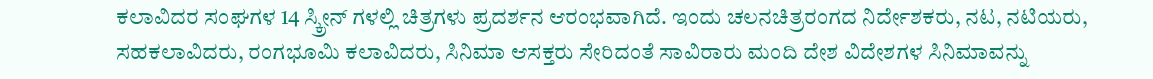ಕಲಾವಿದರ ಸಂಘಗಳ 14 ಸ್ಕ್ರೀನ್ ಗಳಲ್ಲಿ ಚಿತ್ರಗಳು ಪ್ರದರ್ಶನ ಆರಂಭವಾಗಿದೆ. ಇಂದು ಚಲನಚಿತ್ರರಂಗದ ನಿರ್ದೇಶಕರು, ನಟ, ನಟಿಯರು, ಸಹಕಲಾವಿದರು, ರಂಗಭೂಮಿ ಕಲಾವಿದರು, ಸಿನಿಮಾ ಆಸಕ್ತರು ಸೇರಿದಂತೆ ಸಾವಿರಾರು ಮಂದಿ ದೇಶ ವಿದೇಶಗಳ ಸಿನಿಮಾವನ್ನು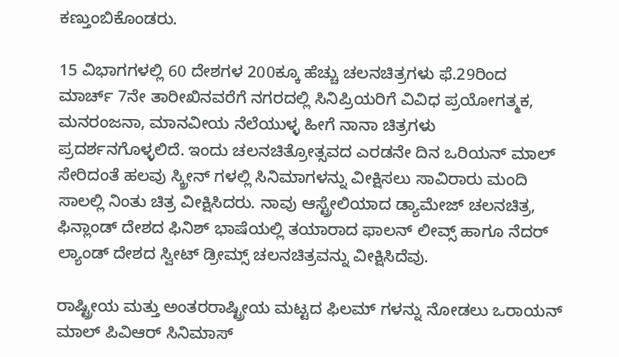ಕಣ್ತುಂಬಿಕೊಂಡರು.

15 ವಿಭಾಗಗಳಲ್ಲಿ 60 ದೇಶಗಳ 200ಕ್ಕೂ ಹೆಚ್ಚು ಚಲನಚಿತ್ರಗಳು ಫೆ.29ರಿಂದ ಮಾರ್ಚ್ 7ನೇ ತಾರೀಖಿನವರೆಗೆ ನಗರದಲ್ಲಿ ಸಿನಿಪ್ರಿಯರಿಗೆ ವಿವಿಧ ಪ್ರಯೋಗತ್ಮಕ, ಮನರಂಜನಾ, ಮಾನವೀಯ ನೆಲೆಯುಳ್ಳ ಹೀಗೆ ನಾನಾ ಚಿತ್ರಗಳು ಪ್ರದರ್ಶನಗೊಳ್ಳಲಿದೆ. ಇಂದು ಚಲನಚಿತ್ರೋತ್ಸವದ ಎರಡನೇ ದಿನ ಒರಿಯನ್ ಮಾಲ್ ಸೇರಿದಂತೆ ಹಲವು ಸ್ಕ್ರೀನ್ ಗಳಲ್ಲಿ ಸಿನಿಮಾಗಳನ್ನು ವೀಕ್ಷಿಸಲು ಸಾವಿರಾರು ಮಂದಿ ಸಾಲಲ್ಲಿ ನಿಂತು ಚಿತ್ರ ವೀಕ್ಷಿಸಿದರು. ನಾವು ಆಸ್ಟ್ರೇಲಿಯಾದ ಡ್ಯಾಮೇಜ್ ಚಲನಚಿತ್ರ, ಫಿನ್ಲಾಂಡ್ ದೇಶದ ಫಿನಿಶ್ ಭಾಷೆಯಲ್ಲಿ ತಯಾರಾದ ಫಾಲನ್ ಲೀವ್ಸ್ ಹಾಗೂ ನೆದರ್ ಲ್ಯಾಂಡ್ ದೇಶದ ಸ್ವೀಟ್ ಡ್ರೀಮ್ಸ್ ಚಲನಚಿತ್ರವನ್ನು ವೀಕ್ಷಿಸಿದೆವು.

ರಾಷ್ಟ್ರೀಯ ಮತ್ತು ಅಂತರರಾಷ್ಟ್ರೀಯ ಮಟ್ಟದ ಫಿಲಮ್ ಗಳನ್ನು ನೋಡಲು ಒರಾಯನ್ ಮಾಲ್ ಪಿವಿಆರ್ ಸಿನಿಮಾಸ್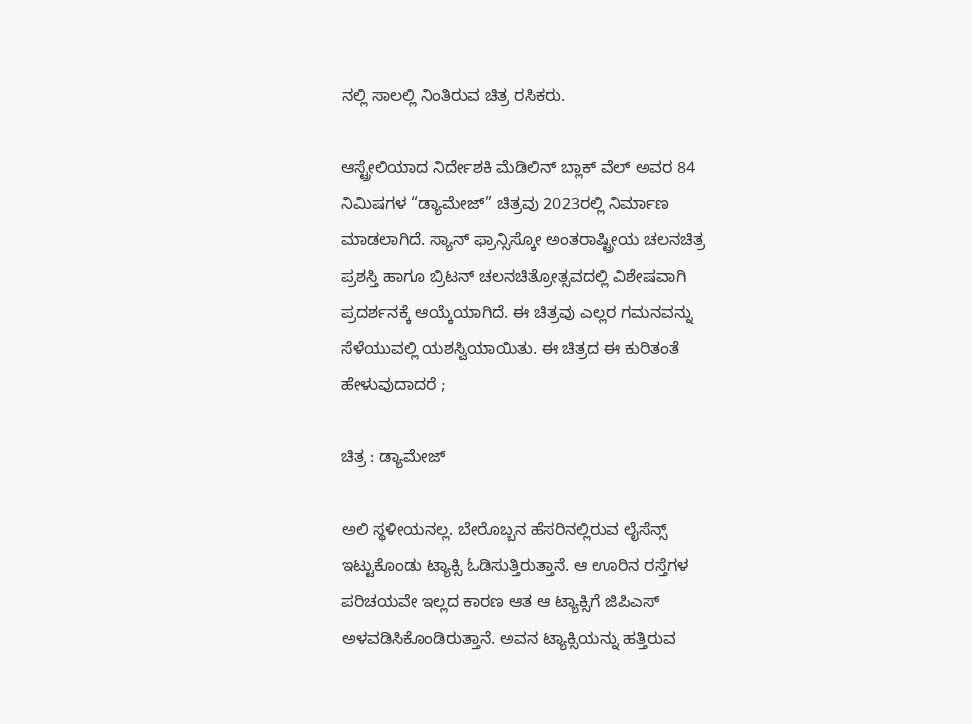ನಲ್ಲಿ ಸಾಲಲ್ಲಿ ನಿಂತಿರುವ ಚಿತ್ರ ರಸಿಕರು.

ಆಸ್ಟ್ರೇಲಿಯಾದ ನಿರ್ದೇಶಕಿ ಮೆಡಿಲಿನ್ ಬ್ಲಾಕ್ ವೆಲ್ ಅವರ 84 ನಿಮಿಷಗಳ “ಡ್ಯಾಮೇಜ್” ಚಿತ್ರವು 2023ರಲ್ಲಿ ನಿರ್ಮಾಣ ಮಾಡಲಾಗಿದೆ. ಸ್ಯಾನ್ ಫ್ರಾನ್ಸಿಸ್ಕೋ ಅಂತರಾಷ್ಟ್ರೀಯ ಚಲನಚಿತ್ರ ಪ್ರಶಸ್ತಿ ಹಾಗೂ ಬ್ರಿಟನ್ ಚಲನಚಿತ್ರೋತ್ಸವದಲ್ಲಿ ವಿಶೇಷವಾಗಿ ಪ್ರದರ್ಶನಕ್ಕೆ ಆಯ್ಕೆಯಾಗಿದೆ. ಈ ಚಿತ್ರವು ಎಲ್ಲರ ಗಮನವನ್ನು ಸೆಳೆಯುವಲ್ಲಿ ಯಶಸ್ವಿಯಾಯಿತು. ಈ ಚಿತ್ರದ ಈ ಕುರಿತಂತೆ ಹೇಳುವುದಾದರೆ ;

ಚಿತ್ರ : ಡ್ಯಾಮೇಜ್

ಅಲಿ ಸ್ಥಳೀಯನಲ್ಲ. ಬೇರೊಬ್ಬನ ಹೆಸರಿನಲ್ಲಿರುವ ಲೈಸೆನ್ಸ್ ಇಟ್ಟುಕೊಂಡು ಟ್ಯಾಕ್ಸಿ ಓಡಿಸುತ್ತಿರುತ್ತಾನೆ. ಆ ಊರಿನ ರಸ್ತೆಗಳ ಪರಿಚಯವೇ ಇಲ್ಲದ ಕಾರಣ ಆತ ಆ ಟ್ಯಾಕ್ಸಿಗೆ ಜಿಪಿಎಸ್ ಅಳವಡಿಸಿಕೊಂಡಿರುತ್ತಾನೆ. ಅವನ ಟ್ಯಾಕ್ಸಿಯನ್ನು ಹತ್ತಿರುವ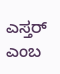ಎಸ್ತರ್ ಎಂಬ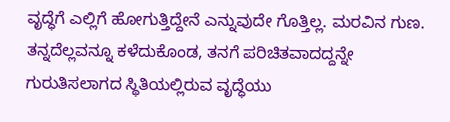ವೃದ್ಧೆಗೆ ಎಲ್ಲಿಗೆ ಹೋಗುತ್ತಿದ್ದೇನೆ ಎನ್ನುವುದೇ ಗೊತ್ತಿಲ್ಲ. ಮರವಿನ ಗುಣ. ತನ್ನದೆಲ್ಲವನ್ನೂ ಕಳೆದುಕೊಂಡ, ತನಗೆ ಪರಿಚಿತವಾದದ್ದನ್ನೇ ಗುರುತಿಸಲಾಗದ ಸ್ಥಿತಿಯಲ್ಲಿರುವ ವೃದ್ಧೆಯು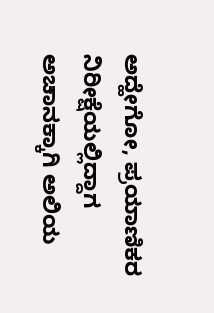ಅದ್ಹೇಗೋ, ಪ್ರಯಾಣಿಕರ ನಿರೀಕ್ಷೆಯಲ್ಲಿದ್ದಾಗ ಅಚಾನಕ್ಕಾಗಿ ಅಲಿಯ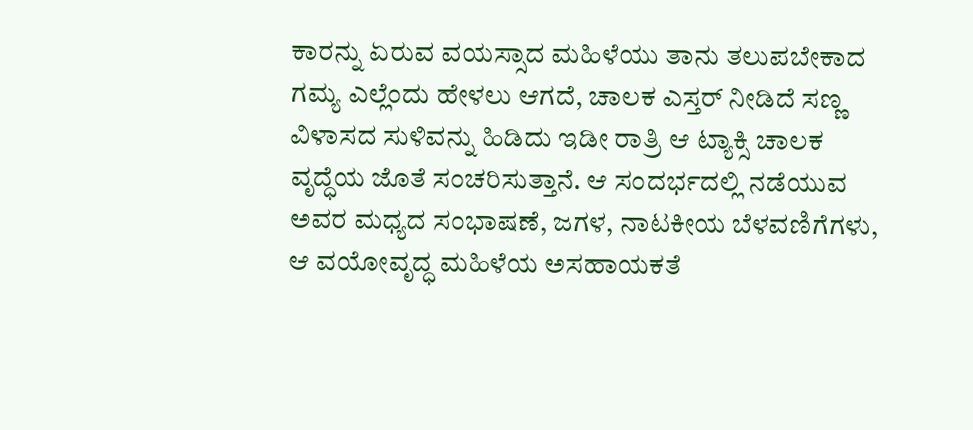ಕಾರನ್ನು ಏರುವ ವಯಸ್ಸಾದ ಮಹಿಳೆಯು ತಾನು ತಲುಪಬೇಕಾದ ಗಮ್ಯ ಎಲ್ಲೆಂದು ಹೇಳಲು ಆಗದೆ, ಚಾಲಕ ಎಸ್ತರ್ ನೀಡಿದೆ ಸಣ್ಣ ವಿಳಾಸದ ಸುಳಿವನ್ನು ಹಿಡಿದು ಇಡೀ ರಾತ್ರಿ ಆ ಟ್ಯಾಕ್ಸಿ ಚಾಲಕ ವೃದ್ಧೆಯ ಜೊತೆ ಸಂಚರಿಸುತ್ತಾನೆ. ಆ ಸಂದರ್ಭದಲ್ಲಿ ನಡೆಯುವ ಅವರ ಮಧ್ಯದ ಸಂಭಾಷಣೆ, ಜಗಳ, ನಾಟಕೀಯ ಬೆಳವಣಿಗೆಗಳು, ಆ ವಯೋವೃದ್ಧ ಮಹಿಳೆಯ ಅಸಹಾಯಕತೆ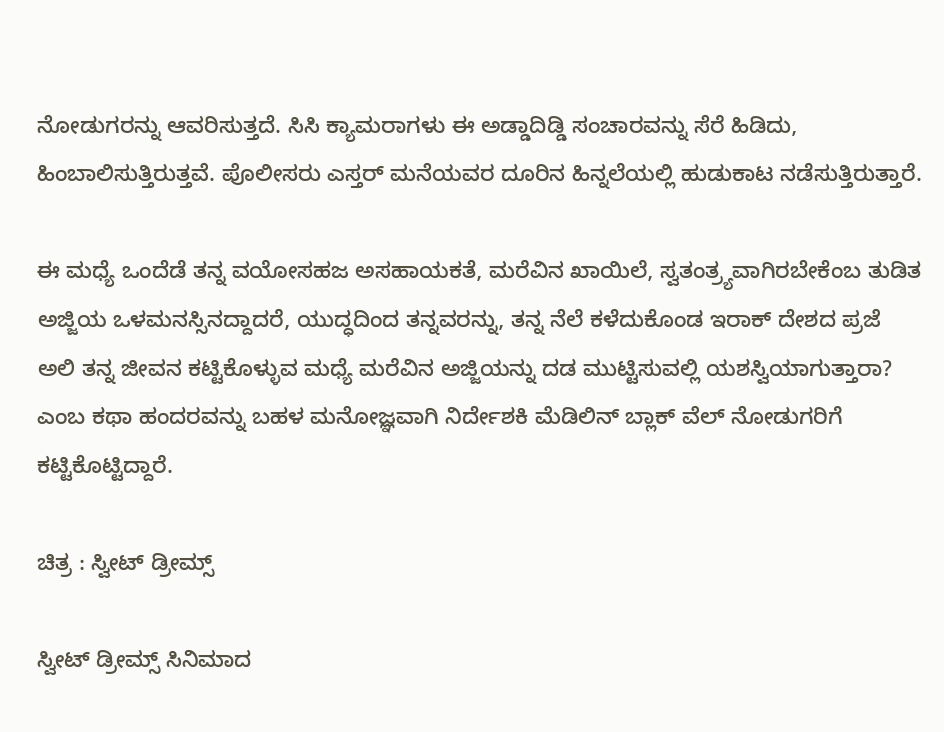ನೋಡುಗರನ್ನು ಆವರಿಸುತ್ತದೆ. ಸಿಸಿ ಕ್ಯಾಮರಾಗಳು ಈ ಅಡ್ಡಾದಿಡ್ಡಿ ಸಂಚಾರವನ್ನು ಸೆರೆ ಹಿಡಿದು, ಹಿಂಬಾಲಿಸುತ್ತಿರುತ್ತವೆ. ಪೊಲೀಸರು ಎಸ್ತರ್ ಮನೆಯವರ ದೂರಿನ ಹಿನ್ನಲೆಯಲ್ಲಿ ಹುಡುಕಾಟ ನಡೆಸುತ್ತಿರುತ್ತಾರೆ.

ಈ ಮಧ್ಯೆ ಒಂದೆಡೆ ತನ್ನ ವಯೋಸಹಜ ಅಸಹಾಯಕತೆ, ಮರೆವಿನ ಖಾಯಿಲೆ, ಸ್ವತಂತ್ರ್ಯವಾಗಿರಬೇಕೆಂಬ ತುಡಿತ ಅಜ್ಜಿಯ ಒಳಮನಸ್ಸಿನದ್ದಾದರೆ, ಯುದ್ಧದಿಂದ ತನ್ನವರನ್ನು, ತನ್ನ ನೆಲೆ ಕಳೆದುಕೊಂಡ ಇರಾಕ್ ದೇಶದ ಪ್ರಜೆ ಅಲಿ ತನ್ನ ಜೀವನ ಕಟ್ಟಿಕೊಳ್ಳುವ ಮಧ್ಯೆ ಮರೆವಿನ ಅಜ್ಜಿಯನ್ನು ದಡ ಮುಟ್ಟಿಸುವಲ್ಲಿ ಯಶಸ್ವಿಯಾಗುತ್ತಾರಾ? ಎಂಬ ಕಥಾ ಹಂದರವನ್ನು ಬಹಳ ಮನೋಜ್ಞವಾಗಿ ನಿರ್ದೇಶಕಿ ಮೆಡಿಲಿನ್ ಬ್ಲಾಕ್ ವೆಲ್ ನೋಡುಗರಿಗೆ ಕಟ್ಟಿಕೊಟ್ಟಿದ್ದಾರೆ.

ಚಿತ್ರ : ಸ್ವೀಟ್ ಡ್ರೀಮ್ಸ್

ಸ್ವೀಟ್ ಡ್ರೀಮ್ಸ್ ಸಿನಿಮಾದ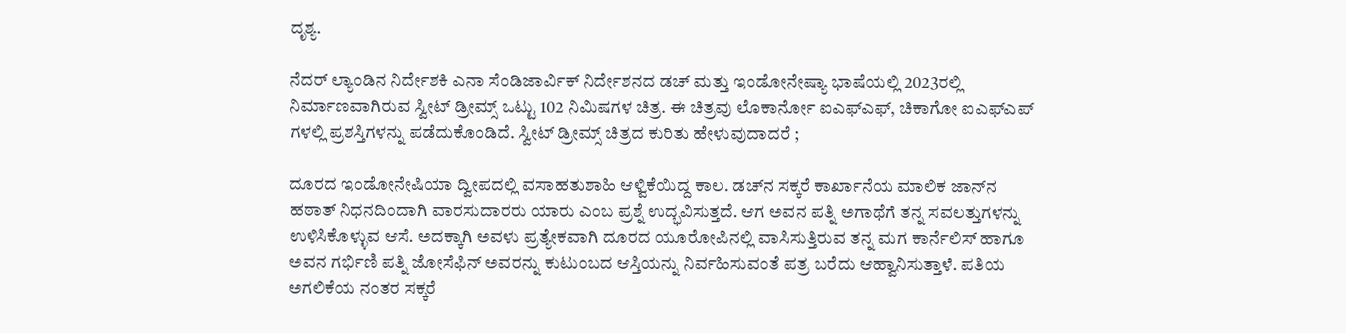ದೃಶ್ಯ.

ನೆದರ್ ಲ್ಯಾಂಡಿನ ನಿರ್ದೇಶಕಿ ಎನಾ ಸೆಂಡಿಜಾರ್ವಿಕ್ ನಿರ್ದೇಶನದ ಡಚ್ ಮತ್ತು ಇಂಡೋನೇಷ್ಯಾ ಭಾಷೆಯಲ್ಲಿ 2023ರಲ್ಲಿ ನಿರ್ಮಾಣವಾಗಿರುವ ಸ್ವೀಟ್ ಡ್ರೀಮ್ಸ್ ಒಟ್ಟು 102 ನಿಮಿಷಗಳ ಚಿತ್ರ. ಈ ಚಿತ್ರವು ಲೊಕಾರ್ನೋ ಐಎಫ್ಎಫ್, ಚಿಕಾಗೋ ಐಎಫ್ಎಪ್ ಗಳಲ್ಲಿ ಪ್ರಶಸ್ತಿಗಳನ್ನು ಪಡೆದುಕೊಂಡಿದೆ. ಸ್ವೀಟ್ ಡ್ರೀಮ್ಸ್ ಚಿತ್ರದ ಕುರಿತು ಹೇಳುವುದಾದರೆ ;

ದೂರದ ಇಂಡೋನೇಷಿಯಾ ದ್ವೀಪದಲ್ಲಿ ವಸಾಹತುಶಾಹಿ ಆಳ್ವಿಕೆಯಿದ್ದ ಕಾಲ. ಡಚ್‌ನ ಸಕ್ಕರೆ ಕಾರ್ಖಾನೆಯ ಮಾಲಿಕ ಜಾನ್‌ನ ಹಠಾತ್ ನಿಧನದಿಂದಾಗಿ ವಾರಸುದಾರರು ಯಾರು ಎಂಬ ಪ್ರಶ್ನೆ ಉದ್ಭವಿಸುತ್ತದೆ. ಆಗ ಅವನ ಪತ್ನಿ ಅಗಾಥೆಗೆ ತನ್ನ ಸವಲತ್ತುಗಳನ್ನು ಉಳಿಸಿಕೊಳ್ಳುವ ಆಸೆ. ಅದಕ್ಕಾಗಿ ಅವಳು ಪ್ರತ್ಯೇಕವಾಗಿ ದೂರದ ಯೂರೋಪಿನಲ್ಲಿ ವಾಸಿಸುತ್ತಿರುವ ತನ್ನ ಮಗ ಕಾರ್ನೆಲಿಸ್ ಹಾಗೂ ಅವನ ಗರ್ಭಿಣಿ ಪತ್ನಿ ಜೋಸೆಫಿನ್ ಅವರನ್ನು ಕುಟುಂಬದ ಆಸ್ತಿಯನ್ನು ನಿರ್ವಹಿಸುವಂತೆ ಪತ್ರ ಬರೆದು ಆಹ್ವಾನಿಸುತ್ತಾಳೆ. ಪತಿಯ ಅಗಲಿಕೆಯ ನಂತರ ಸಕ್ಕರೆ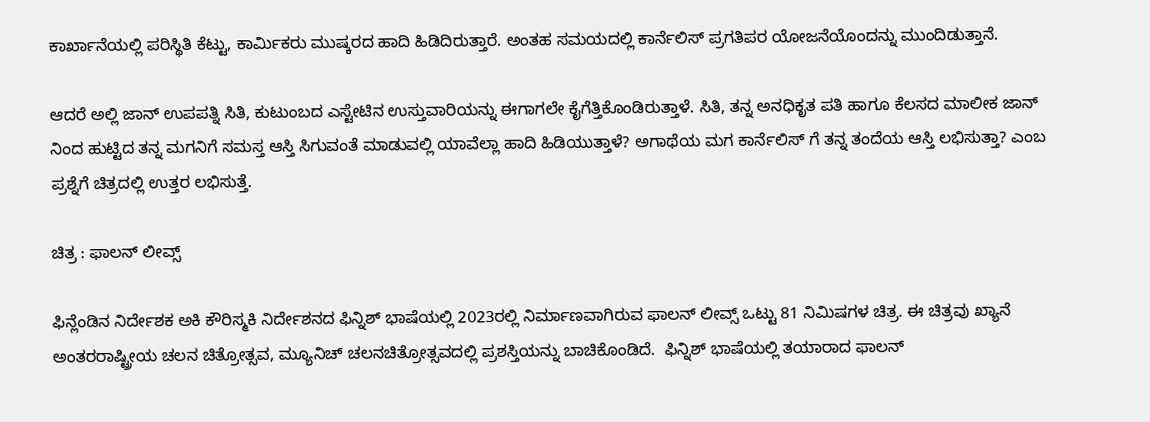ಕಾರ್ಖಾನೆಯಲ್ಲಿ ಪರಿಸ್ಥಿತಿ ಕೆಟ್ಟು, ಕಾರ್ಮಿಕರು ಮುಷ್ಕರದ ಹಾದಿ ಹಿಡಿದಿರುತ್ತಾರೆ. ಅಂತಹ ಸಮಯದಲ್ಲಿ ಕಾರ್ನೆಲಿಸ್ ಪ್ರಗತಿಪರ ಯೋಜನೆಯೊಂದನ್ನು ಮುಂದಿಡುತ್ತಾನೆ.

ಆದರೆ ಅಲ್ಲಿ ಜಾನ್‌ ಉಪಪತ್ನಿ ಸಿತಿ, ಕುಟುಂಬದ ಎಸ್ಟೇಟಿನ ಉಸ್ತುವಾರಿಯನ್ನು ಈಗಾಗಲೇ ಕೈಗೆತ್ತಿಕೊಂಡಿರುತ್ತಾಳೆ. ಸಿತಿ, ತನ್ನ ಅನಧಿಕೃತ ಪತಿ ಹಾಗೂ ಕೆಲಸದ ಮಾಲೀಕ ಜಾನ್ ನಿಂದ ಹುಟ್ಟಿದ ತನ್ನ ಮಗನಿಗೆ ಸಮಸ್ತ ಆಸ್ತಿ ಸಿಗುವಂತೆ ಮಾಡುವಲ್ಲಿ ಯಾವೆಲ್ಲಾ ಹಾದಿ ಹಿಡಿಯುತ್ತಾಳೆ? ಅಗಾಥೆಯ ಮಗ ಕಾರ್ನೆಲಿಸ್ ಗೆ ತನ್ನ ತಂದೆಯ ಆಸ್ತಿ ಲಭಿಸುತ್ತಾ? ಎಂಬ ಪ್ರಶ್ನೆಗೆ ಚಿತ್ರದಲ್ಲಿ ಉತ್ತರ ಲಭಿಸುತ್ತೆ.

ಚಿತ್ರ : ಫಾಲನ್ ಲೀವ್ಸ್

ಫಿನ್ಲೆಂಡಿನ ನಿರ್ದೇಶಕ ಅಕಿ ಕೌರಿಸ್ಮಕಿ ನಿರ್ದೇಶನದ ಫಿನ್ನಿಶ್ ಭಾಷೆಯಲ್ಲಿ 2023ರಲ್ಲಿ ನಿರ್ಮಾಣವಾಗಿರುವ ಫಾಲನ್ ಲೀವ್ಸ್ ಒಟ್ಟು 81 ನಿಮಿಷಗಳ ಚಿತ್ರ. ಈ ಚಿತ್ರವು ಖ್ಯಾನೆ ಅಂತರರಾಷ್ಟ್ರೀಯ ಚಲನ ಚಿತ್ರೋತ್ಸವ, ಮ್ಯೂನಿಚ್ ಚಲನಚಿತ್ರೋತ್ಸವದಲ್ಲಿ ಪ್ರಶಸ್ತಿಯನ್ನು ಬಾಚಿಕೊಂಡಿದೆ.  ಫಿನ್ನಿಶ್ ಭಾಷೆಯಲ್ಲಿ ತಯಾರಾದ ಫಾಲನ್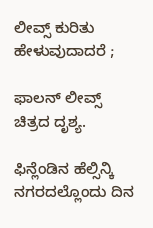ಲೀವ್ಸ್ ಕುರಿತು ಹೇಳುವುದಾದರೆ ;

ಫಾಲನ್ ಲೀವ್ಸ್ ಚಿತ್ರದ ದೃಶ್ಯ.

ಫಿನ್ಲೆಂಡಿನ ಹೆಲ್ಸಿನ್ಕಿ ನಗರದಲ್ಲೊಂದು ದಿನ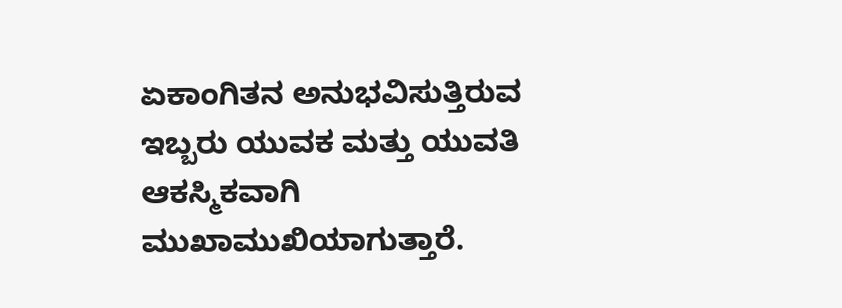ಏಕಾಂಗಿತನ ಅನುಭವಿಸುತ್ತಿರುವ ಇಬ್ಬರು ಯುವಕ ಮತ್ತು ಯುವತಿ ಆಕಸ್ಮಿಕವಾಗಿ ಮುಖಾಮುಖಿಯಾಗುತ್ತಾರೆ.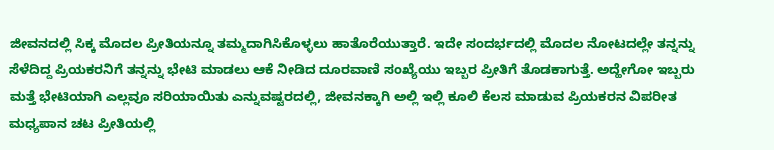ಜೀವನದಲ್ಲಿ ಸಿಕ್ಕ ಮೊದಲ ಪ್ರೀತಿಯನ್ನೂ ತಮ್ಮದಾಗಿಸಿಕೊಳ್ಳಲು ಹಾತೊರೆಯುತ್ತಾರೆ. ಇದೇ ಸಂದರ್ಭದಲ್ಲಿ ಮೊದಲ ನೋಟದಲ್ಲೇ ತನ್ನನ್ನು ಸೆಳೆದಿದ್ದ ಪ್ರಿಯಕರನಿಗೆ ತನ್ನನ್ನು ಭೇಟಿ ಮಾಡಲು ಆಕೆ ನೀಡಿದ ದೂರವಾಣಿ ಸಂಖ್ಯೆಯು ಇಬ್ಬರ ಪ್ರೀತಿಗೆ ತೊಡಕಾಗುತ್ತೆ. ಅದ್ಹೇಗೋ ಇಬ್ಬರು ಮತ್ತೆ ಭೇಟಿಯಾಗಿ ಎಲ್ಲವೂ ಸರಿಯಾಯಿತು ಎನ್ನುವಷ್ಟರದಲ್ಲಿ, ಜೀವನಕ್ಕಾಗಿ ಅಲ್ಲಿ ಇಲ್ಲಿ ಕೂಲಿ ಕೆಲಸ ಮಾಡುವ ಪ್ರಿಯಕರನ ವಿಪರೀತ ಮಧ್ಯಪಾನ ಚಟ ಪ್ರೀತಿಯಲ್ಲಿ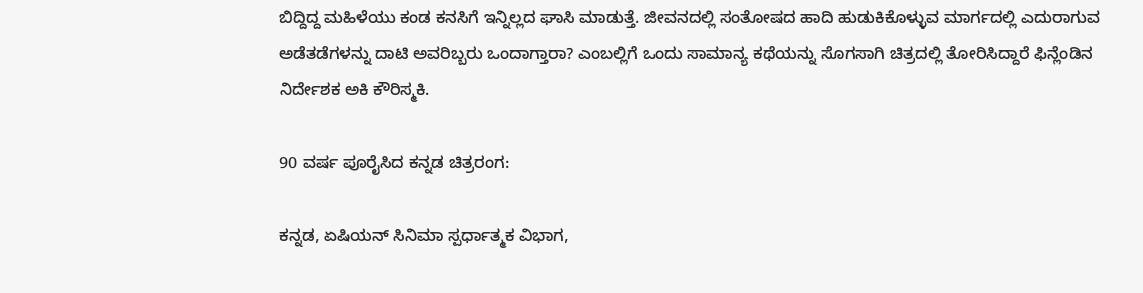ಬಿದ್ದಿದ್ದ ಮಹಿಳೆಯು ಕಂಡ ಕನಸಿಗೆ ಇನ್ನಿಲ್ಲದ ಘಾಸಿ ಮಾಡುತ್ತೆ. ಜೀವನದಲ್ಲಿ ಸಂತೋಷದ ಹಾದಿ ಹುಡುಕಿಕೊಳ್ಳುವ ಮಾರ್ಗದಲ್ಲಿ ಎದುರಾಗುವ ಅಡೆತಡೆಗಳನ್ನು ದಾಟಿ ಅವರಿಬ್ಬರು ಒಂದಾಗ್ತಾರಾ? ಎಂಬಲ್ಲಿಗೆ ಒಂದು ಸಾಮಾನ್ಯ ಕಥೆಯನ್ನು ಸೊಗಸಾಗಿ ಚಿತ್ರದಲ್ಲಿ ತೋರಿಸಿದ್ದಾರೆ ಫಿನ್ಲೆಂಡಿನ ನಿರ್ದೇಶಕ ಅಕಿ ಕೌರಿಸ್ಮಕಿ.

90 ವರ್ಷ ಪೂರೈಸಿದ ಕನ್ನಡ ಚಿತ್ರರಂಗ:

ಕನ್ನಡ, ಏಷಿಯನ್ ಸಿನಿಮಾ ಸ್ಪರ್ಧಾತ್ಮಕ ವಿಭಾಗ,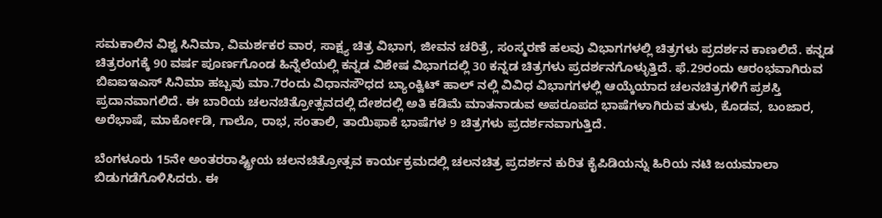ಸಮಕಾಲಿನ ವಿಶ್ವ ಸಿನಿಮಾ, ವಿಮರ್ಶಕರ ವಾರ, ಸಾಕ್ಷ್ಯ ಚಿತ್ರ ವಿಭಾಗ, ಜೀವನ ಚರಿತ್ರೆ, ಸಂಸ್ಮರಣೆ ಹಲವು ವಿಭಾಗಗಳಲ್ಲಿ ಚಿತ್ರಗಳು ಪ್ರದರ್ಶನ ಕಾಣಲಿದೆ. ಕನ್ನಡ ಚಿತ್ರರಂಗಕ್ಕೆ 90 ವರ್ಷ ಪೂರ್ಣಗೊಂಡ ಹಿನ್ನೆಲೆಯಲ್ಲಿ ಕನ್ನಡ ವಿಶೇಷ ವಿಭಾಗದಲ್ಲಿ 30 ಕನ್ನಡ ಚಿತ್ರಗಳು ಪ್ರದರ್ಶನಗೊಳ್ಳುತ್ತಿದೆ. ಫೆ.29ರಂದು ಆರಂಭವಾಗಿರುವ ಬಿಐಐಇಎಸ್ ಸಿನಿಮಾ ಹಬ್ಬವು ಮಾ.7ರಂದು ವಿಧಾನಸೌಧದ ಬ್ಯಾಂಕ್ವಿಟ್ ಹಾಲ್ ನಲ್ಲಿ ವಿವಿಧ ವಿಭಾಗಗಳಲ್ಲಿ ಆಯ್ಕೆಯಾದ ಚಲನಚಿತ್ರಗಳಿಗೆ ಪ್ರಶಸ್ತಿ ಪ್ರದಾನವಾಗಲಿದೆ. ಈ ಬಾರಿಯ ಚಲನಚಿತ್ರೋತ್ಸವದಲ್ಲಿ ದೇಶದಲ್ಲಿ ಅತಿ ಕಡಿಮೆ ಮಾತನಾಡುವ ಅಪರೂಪದ ಭಾಷೆಗಳಾಗಿರುವ ತುಳು, ಕೊಡವ, ಬಂಜಾರ, ಅರೆಭಾಷೆ, ಮಾರ್ಕೋಡಿ, ಗಾಲೊ, ರಾಭ, ಸಂತಾಲಿ, ತಾಯಿಫಾಕೆ ಭಾಷೆಗಳ 9 ಚಿತ್ರಗಳು ಪ್ರದರ್ಶನವಾಗುತ್ತಿದೆ.

ಬೆಂಗಳೂರು 15ನೇ ಅಂತರರಾಷ್ಟ್ರೀಯ ಚಲನಚಿತ್ರೋತ್ಸವ ಕಾರ್ಯಕ್ರಮದಲ್ಲಿ ಚಲನಚಿತ್ರ ಪ್ರದರ್ಶನ ಕುರಿತ ಕೈಪಿಡಿಯನ್ನು ಹಿರಿಯ ನಟಿ ಜಯಮಾಲಾ ಬಿಡುಗಡೆಗೊಳಿಸಿದರು. ಈ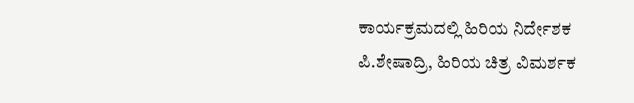ಕಾರ್ಯಕ್ರಮದಲ್ಲಿ ಹಿರಿಯ ನಿರ್ದೇಶಕ ಪಿ.ಶೇಷಾದ್ರಿ, ಹಿರಿಯ ಚಿತ್ರ ವಿಮರ್ಶಕ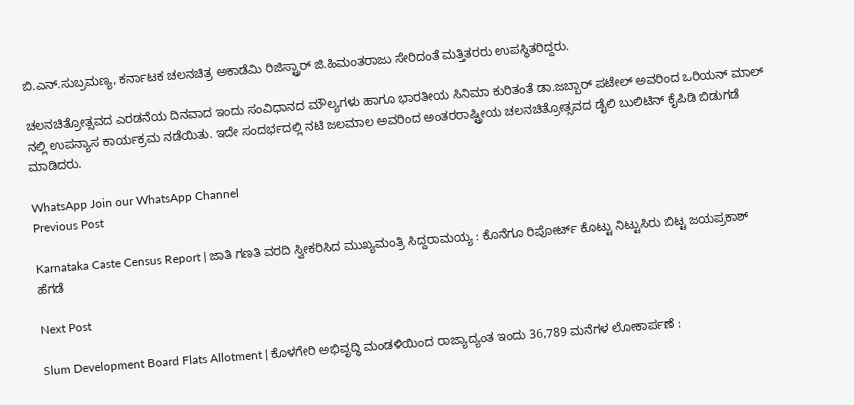ಬಿ.ಎನ್.ಸುಬ್ರಮಣ್ಯ, ಕರ್ನಾಟಕ ಚಲನಚಿತ್ರ ಅಕಾಡೆಮಿ ರಿಜಿಸ್ಟ್ರಾರ್ ಜಿ.ಹಿಮಂತರಾಜು ಸೇರಿದಂತೆ ಮತ್ತಿತರರು ಉಪಸ್ಥಿತರಿದ್ದರು.

ಚಲನಚಿತ್ರೋತ್ಸವದ ಎರಡನೆಯ ದಿನವಾದ ಇಂದು ಸಂವಿಧಾನದ ಮೌಲ್ಯಗಳು ಹಾಗೂ ಭಾರತೀಯ ಸಿನಿಮಾ ಕುರಿತಂತೆ ಡಾ.ಜಬ್ಬಾರ್ ಪಟೇಲ್ ಅವರಿಂದ ಒರಿಯನ್ ಮಾಲ್ ನಲ್ಲಿ ಉಪನ್ಯಾಸ ಕಾರ್ಯಕ್ರಮ ನಡೆಯಿತು. ಇದೇ ಸಂದರ್ಭದಲ್ಲಿ ನಟಿ ಜಲಮಾಲ ಅವರಿಂದ ಅಂತರರಾಷ್ಟ್ರೀಯ ಚಲನಚಿತ್ರೋತ್ಸವದ ಡೈಲಿ ಬುಲಿಟಿನ್ ಕೈಪಿಡಿ ಬಿಡುಗಡೆ ಮಾಡಿದರು.

WhatsApp Join our WhatsApp Channel
Previous Post

Karnataka Caste Census Report | ಜಾತಿ ಗಣತಿ ವರದಿ ಸ್ವೀಕರಿಸಿದ ಮುಖ್ಯಮಂತ್ರಿ ಸಿದ್ದರಾಮಯ್ಯ : ಕೊನೆಗೂ ರಿಪೋರ್ಟ್ ಕೊಟ್ಟು ನಿಟ್ಟುಸಿರು ಬಿಟ್ಟ ಜಯಪ್ರಕಾಶ್ ಹೆಗಡೆ

Next Post

Slum Development Board Flats Allotment | ಕೊಳಗೇರಿ ಅಭಿವೃದ್ಧಿ ಮಂಡಳಿಯಿಂದ ರಾಜ್ಯಾದ್ಯಂತ ಇಂದು 36,789 ಮನೆಗಳ ಲೋಕಾರ್ಪಣೆ :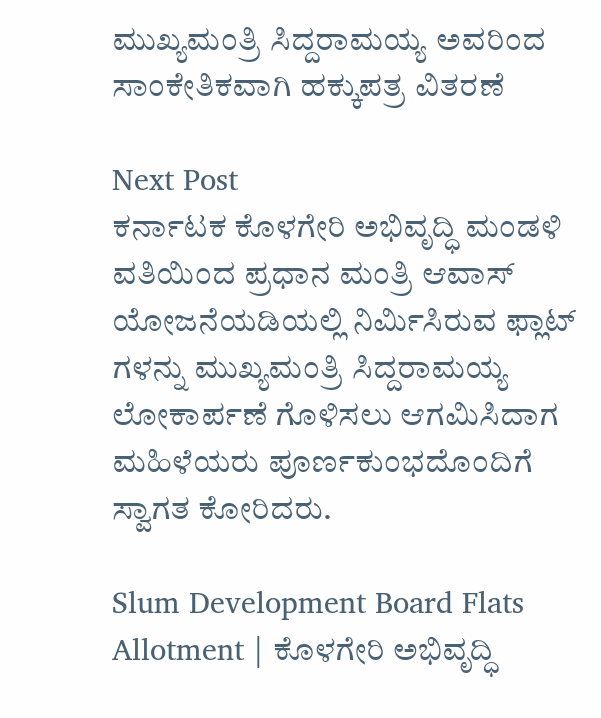ಮುಖ್ಯಮಂತ್ರಿ ಸಿದ್ದರಾಮಯ್ಯ ಅವರಿಂದ ಸಾಂಕೇತಿಕವಾಗಿ ಹಕ್ಕುಪತ್ರ ವಿತರಣೆ

Next Post
ಕರ್ನಾಟಕ ಕೊಳಗೇರಿ ಅಭಿವೃದ್ಧಿ ಮಂಡಳಿ ವತಿಯಿಂದ ಪ್ರಧಾನ ಮಂತ್ರಿ ಆವಾಸ್ ಯೋಜನೆಯಡಿಯಲ್ಲಿ ನಿರ್ಮಿಸಿರುವ ಫ್ಲಾಟ್ ಗಳನ್ನು ಮುಖ್ಯಮಂತ್ರಿ ಸಿದ್ದರಾಮಯ್ಯ ಲೋಕಾರ್ಪಣೆ ಗೊಳಿಸಲು ಆಗಮಿಸಿದಾಗ ಮಹಿಳೆಯರು ಪೂರ್ಣಕುಂಭದೊಂದಿಗೆ ಸ್ವಾಗತ ಕೋರಿದರು.

Slum Development Board Flats Allotment | ಕೊಳಗೇರಿ ಅಭಿವೃದ್ಧಿ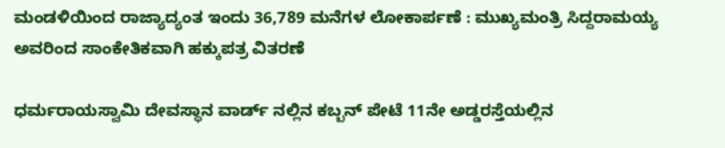ಮಂಡಳಿಯಿಂದ ರಾಜ್ಯಾದ್ಯಂತ ಇಂದು 36,789 ಮನೆಗಳ ಲೋಕಾರ್ಪಣೆ : ಮುಖ್ಯಮಂತ್ರಿ ಸಿದ್ದರಾಮಯ್ಯ ಅವರಿಂದ ಸಾಂಕೇತಿಕವಾಗಿ ಹಕ್ಕುಪತ್ರ ವಿತರಣೆ

ಧರ್ಮರಾಯಸ್ವಾಮಿ ದೇವಸ್ಥಾನ ವಾರ್ಡ್ ನಲ್ಲಿನ ಕಬ್ಬನ್ ಪೇಟೆ 11ನೇ ಅಡ್ಡರಸ್ತೆಯಲ್ಲಿನ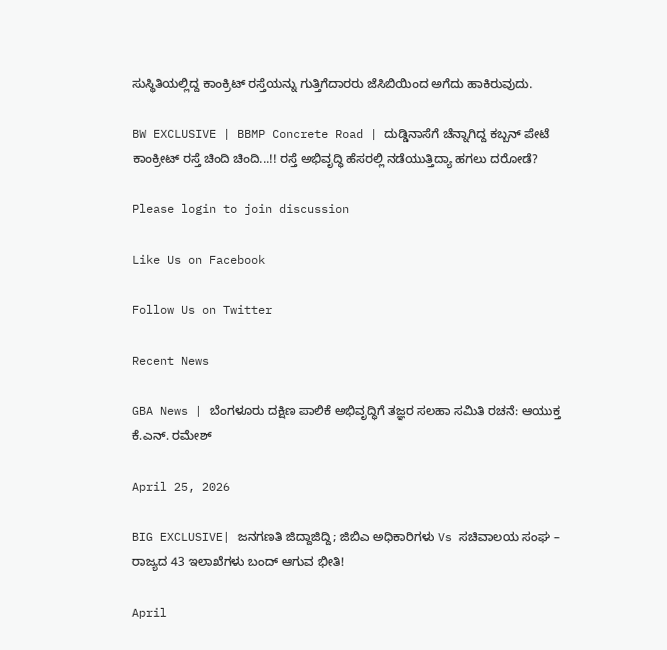ಸುಸ್ಥಿತಿಯಲ್ಲಿದ್ದ ಕಾಂಕ್ರಿಟ್ ರಸ್ತೆಯನ್ನು ಗುತ್ತಿಗೆದಾರರು ಜೆಸಿಬಿಯಿಂದ ಅಗೆದು ಹಾಕಿರುವುದು.

BW EXCLUSIVE | BBMP Concrete Road | ದುಡ್ಡಿನಾಸೆಗೆ ಚೆನ್ನಾಗಿದ್ದ ಕಬ್ಬನ್ ಪೇಟೆ ಕಾಂಕ್ರೀಟ್ ರಸ್ತೆ ಚಿಂದಿ ಚಿಂದಿ...!! ರಸ್ತೆ ಅಭಿವೃದ್ಧಿ ಹೆಸರಲ್ಲಿ ನಡೆಯುತ್ತಿದ್ಯಾ ಹಗಲು ದರೋಡೆ?

Please login to join discussion

Like Us on Facebook

Follow Us on Twitter

Recent News

GBA News | ಬೆಂಗಳೂರು ದಕ್ಷಿಣ ಪಾಲಿಕೆ ಅಭಿವೃದ್ಧಿಗೆ ತಜ್ಞರ ಸಲಹಾ ಸಮಿತಿ ರಚನೆ: ಆಯುಕ್ತ ಕೆ.ಎನ್. ರಮೇಶ್

April 25, 2026

BIG EXCLUSIVE| ಜನಗಣತಿ ಜಿದ್ದಾಜಿದ್ದಿ; ಜಿಬಿಎ ಅಧಿಕಾರಿಗಳು Vs ಸಚಿವಾಲಯ ಸಂಘ – ರಾಜ್ಯದ 43 ಇಲಾಖೆಗಳು ಬಂದ್ ಆಗುವ ಭೀತಿ!

April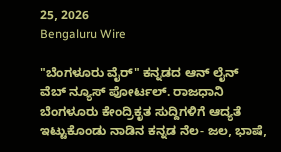25, 2026
Bengaluru Wire

"ಬೆಂಗಳೂರು ವೈರ್" ಕನ್ನಡದ ಆನ್ ಲೈನ್ ವೆಬ್ ನ್ಯೂಸ್ ಪೋರ್ಟಲ್. ರಾಜಧಾನಿ ಬೆಂಗಳೂರು ಕೇಂದ್ರಿಕೃತ ಸುದ್ದಿಗಳಿಗೆ ಆದ್ಯತೆ ಇಟ್ಟುಕೊಂಡು ನಾಡಿನ ಕನ್ನಡ ನೆಲ- ಜಲ, ಭಾಷೆ,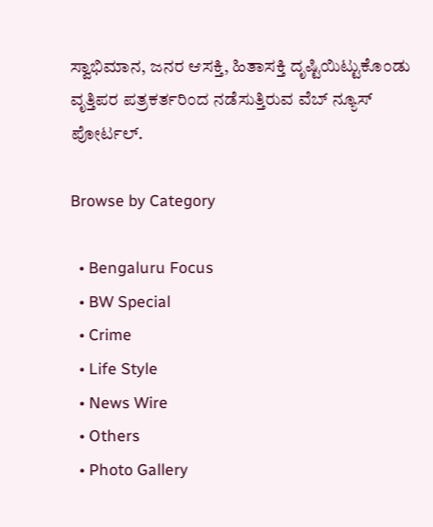ಸ್ವಾಭಿಮಾನ, ಜನರ ಆಸಕ್ತಿ, ಹಿತಾಸಕ್ತಿ ದೃಷ್ಟಿಯಿಟ್ಟುಕೊಂಡು ವೃತ್ತಿಪರ ಪತ್ರಕರ್ತರಿಂದ ನಡೆಸುತ್ತಿರುವ ವೆಬ್ ನ್ಯೂಸ್ ಪೋರ್ಟಲ್.

Browse by Category

  • Bengaluru Focus
  • BW Special
  • Crime
  • Life Style
  • News Wire
  • Others
  • Photo Gallery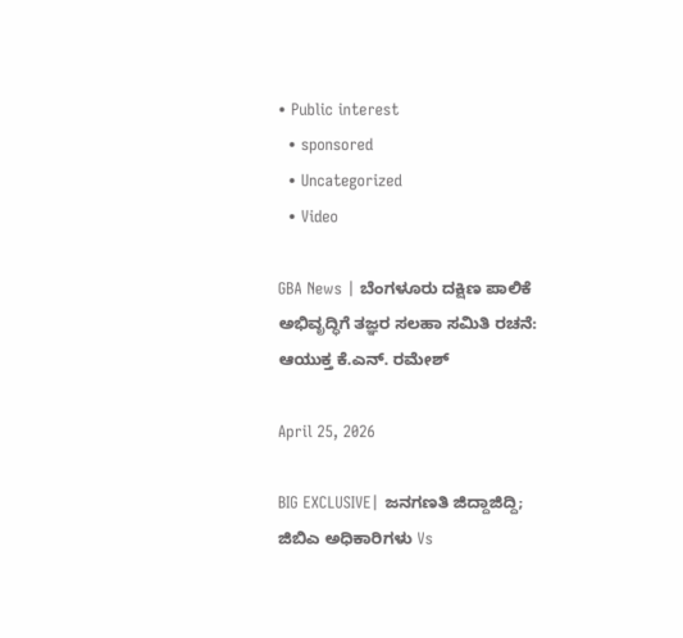• Public interest
  • sponsored
  • Uncategorized
  • Video

GBA News | ಬೆಂಗಳೂರು ದಕ್ಷಿಣ ಪಾಲಿಕೆ ಅಭಿವೃದ್ಧಿಗೆ ತಜ್ಞರ ಸಲಹಾ ಸಮಿತಿ ರಚನೆ: ಆಯುಕ್ತ ಕೆ.ಎನ್. ರಮೇಶ್

April 25, 2026

BIG EXCLUSIVE| ಜನಗಣತಿ ಜಿದ್ದಾಜಿದ್ದಿ; ಜಿಬಿಎ ಅಧಿಕಾರಿಗಳು Vs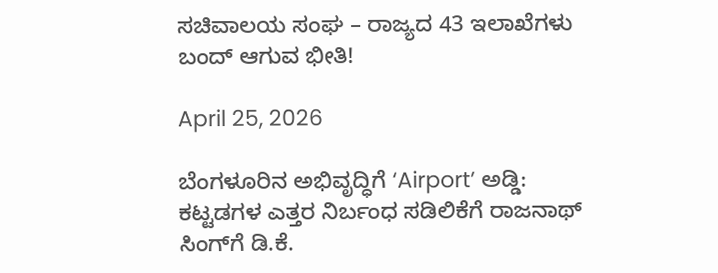ಸಚಿವಾಲಯ ಸಂಘ – ರಾಜ್ಯದ 43 ಇಲಾಖೆಗಳು ಬಂದ್ ಆಗುವ ಭೀತಿ!

April 25, 2026

ಬೆಂಗಳೂರಿನ ಅಭಿವೃದ್ಧಿಗೆ ‘Airport’ ಅಡ್ಡಿ: ಕಟ್ಟಡಗಳ ಎತ್ತರ ನಿರ್ಬಂಧ ಸಡಿಲಿಕೆಗೆ ರಾಜನಾಥ್ ಸಿಂಗ್‌ಗೆ ಡಿ.ಕೆ.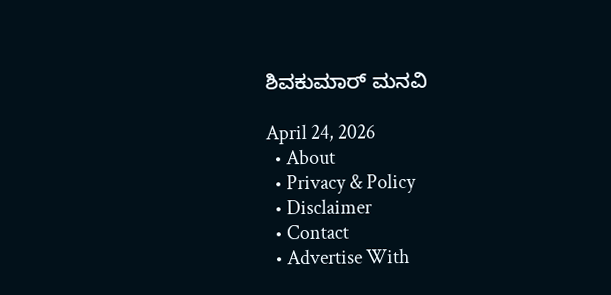ಶಿವಕುಮಾರ್ ಮನವಿ

April 24, 2026
  • About
  • Privacy & Policy
  • Disclaimer
  • Contact
  • Advertise With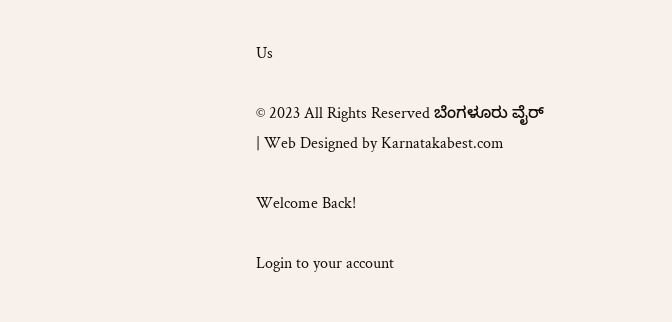Us

© 2023 All Rights Reserved ಬೆಂಗಳೂರು ವೈರ್‌ | Web Designed by Karnatakabest.com

Welcome Back!

Login to your account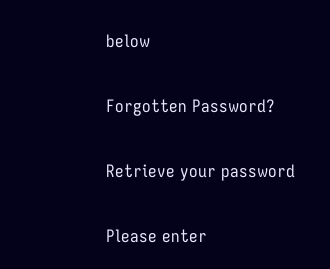below

Forgotten Password?

Retrieve your password

Please enter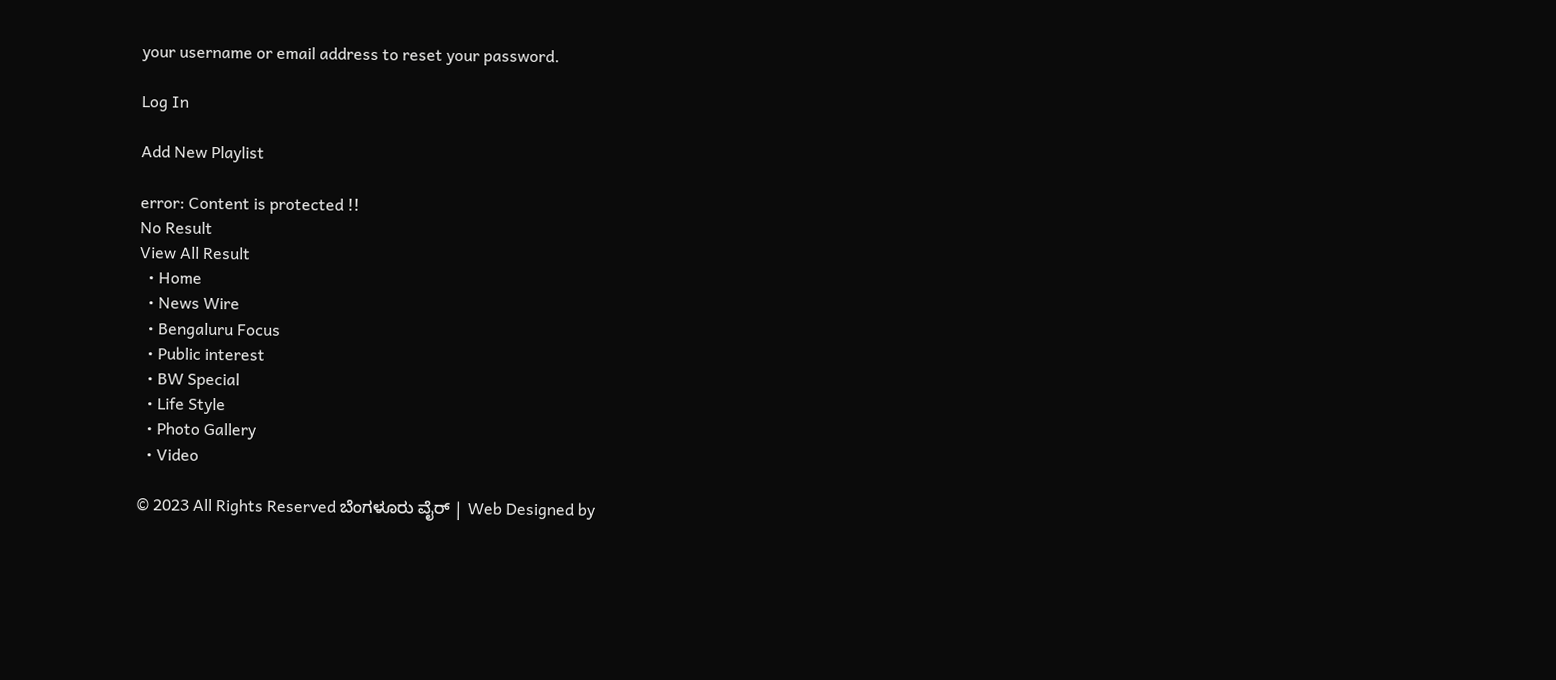your username or email address to reset your password.

Log In

Add New Playlist

error: Content is protected !!
No Result
View All Result
  • Home
  • News Wire
  • Bengaluru Focus
  • Public interest
  • BW Special
  • Life Style
  • Photo Gallery
  • Video

© 2023 All Rights Reserved ಬೆಂಗಳೂರು ವೈರ್‌ | Web Designed by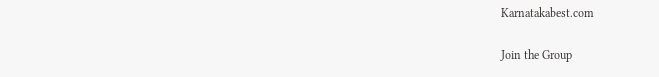Karnatakabest.com

Join the Group